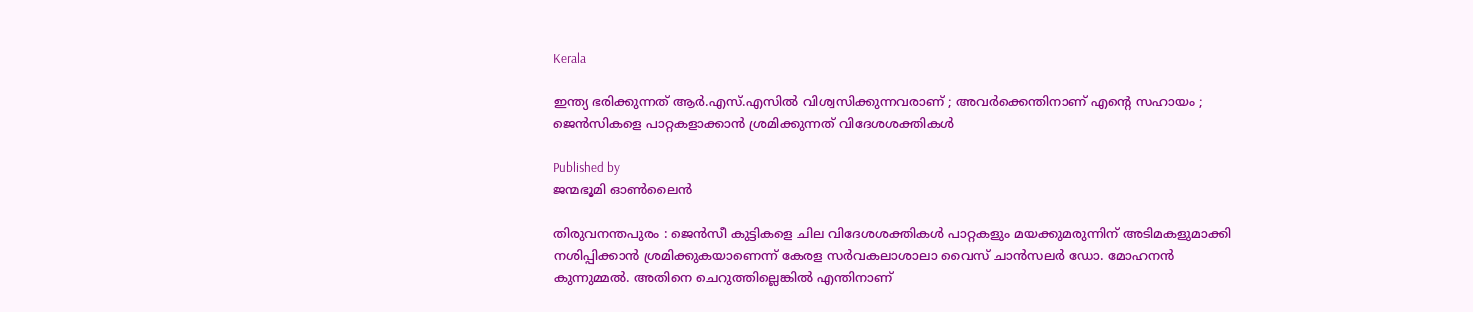Kerala

ഇന്ത്യ ഭരിക്കുന്നത് ആർ.എസ്.എസിൽ വിശ്വസിക്കുന്നവരാണ് ; അവർക്കെന്തിനാണ് എന്റെ സഹായം ; ജെൻസികളെ പാറ്റകളാക്കാൻ ശ്രമിക്കുന്നത് വിദേശശക്തികൾ

Published by
ജന്മഭൂമി ഓണ്‍ലൈന്‍

തിരുവനന്തപുരം : ജെൻസീ കുട്ടികളെ ചില വിദേശശക്തികൾ പാറ്റകളും മയക്കുമരുന്നിന് അടിമകളുമാക്കി നശിപ്പിക്കാൻ ശ്രമിക്കുകയാണെന്ന് കേരള സർവകലാശാലാ വൈസ് ചാൻസലർ ഡോ. മോഹനൻ കുന്നുമ്മൽ. അതിനെ ചെറുത്തില്ലെങ്കിൽ എന്തിനാണ്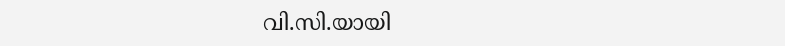വി.സി.യായി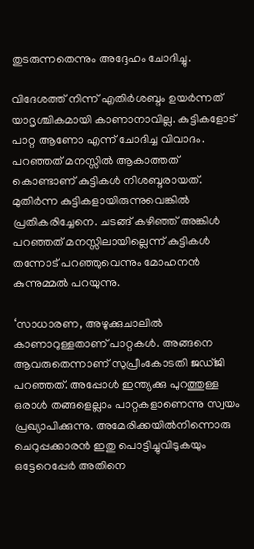തുടരുന്നതെന്നും അദ്ദേഹം ചോദിച്ചു.

വിദേശത്ത് നിന്ന് എതിര്‍ശബ്ദം ഉയര്‍ന്നത് യാദൃശ്ചികമായി കാണാനാവില്ല. കുട്ടികളോട് പാറ്റ ആണോ എന്ന് ചോദിച്ച വിവാദം. പറഞ്ഞത് മനസ്സിൽ ആകാത്തത് കൊണ്ടാണ് കുട്ടികള്‍ നിശബ്ദരായത്. മുതിര്‍ന്ന കുട്ടികളായിരുന്നുവെങ്കിൽ പ്രതികരിച്ചേനെ. ചടങ്ങ് കഴിഞ്ഞ് അങ്കിള്‍ പറഞ്ഞത് മനസ്സിലായില്ലെന്ന് കുട്ടികള്‍ തന്നോട് പറഞ്ഞുവെന്നും മോഹനൻ കുന്നുമ്മൽ പറയുന്നു.

‘സാധാരണ, അഴുക്കുചാലിൽ കാണാറുള്ളതാണ് പാറ്റകൾ. അങ്ങനെ ആവരുതെന്നാണ് സുപ്രീംകോടതി ജഡ്ജി പറഞ്ഞത്. അപ്പോൾ ഇന്ത്യക്കു പുറത്തുള്ള ഒരാൾ തങ്ങളെല്ലാം പാറ്റകളാണെന്നു സ്വയം പ്രഖ്യാപിക്കുന്നു. അമേരിക്കയിൽനിന്നൊരു ചെറുപ്പക്കാരൻ ഇതു പൊട്ടിച്ചുവിടുകയും ഒട്ടേറെപ്പേർ അതിനെ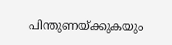പിന്തുണയ്‌ക്കുകയും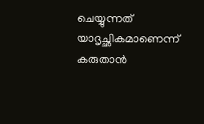ചെയ്യുന്നത് യാദൃച്ഛികമാണെന്ന് കരുതാൻ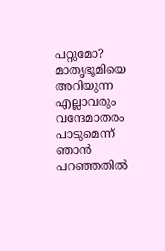പറ്റുമോ? മാതൃഭൂമിയെ അറിയുന്ന എല്ലാവരും വന്ദേമാതരം പാടുമെന്ന് ഞാൻ പറഞ്ഞതിൽ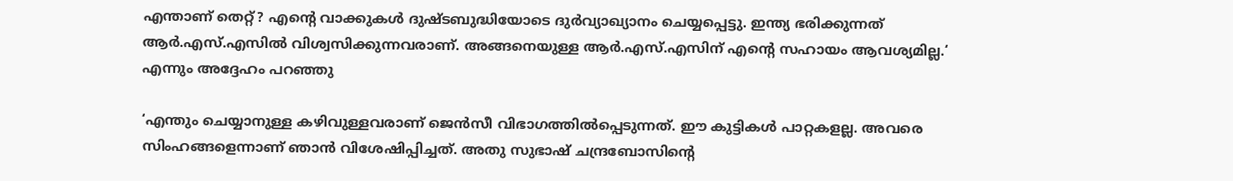എന്താണ് തെറ്റ്? എന്റെ വാക്കുകൾ ദുഷ്ടബുദ്ധിയോടെ ദുർവ്യാഖ്യാനം ചെയ്യപ്പെട്ടു. ഇന്ത്യ ഭരിക്കുന്നത് ആർ.എസ്.എസിൽ വിശ്വസിക്കുന്നവരാണ്. അങ്ങനെയുള്ള ആർ.എസ്.എസിന് എന്റെ സഹായം ആവശ്യമില്ല.‘ എന്നും അദ്ദേഹം പറഞ്ഞു

‘എന്തും ചെയ്യാനുള്ള കഴിവുള്ളവരാണ് ജെൻസീ വിഭാഗത്തിൽപ്പെടുന്നത്. ഈ കുട്ടികൾ പാറ്റകളല്ല. അവരെ സിംഹങ്ങളെന്നാണ് ഞാൻ വിശേഷിപ്പിച്ചത്. അതു സുഭാഷ് ചന്ദ്രബോസിന്റെ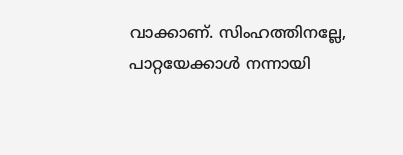വാക്കാണ്. സിംഹത്തിനല്ലേ, പാറ്റയേക്കാൾ നന്നായി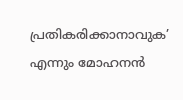പ്രതികരിക്കാനാവുക’ എന്നും മോഹനൻ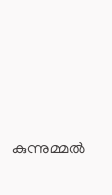കുന്നുമ്മൽ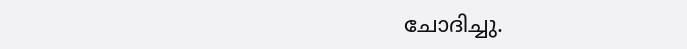ചോദിച്ചു.